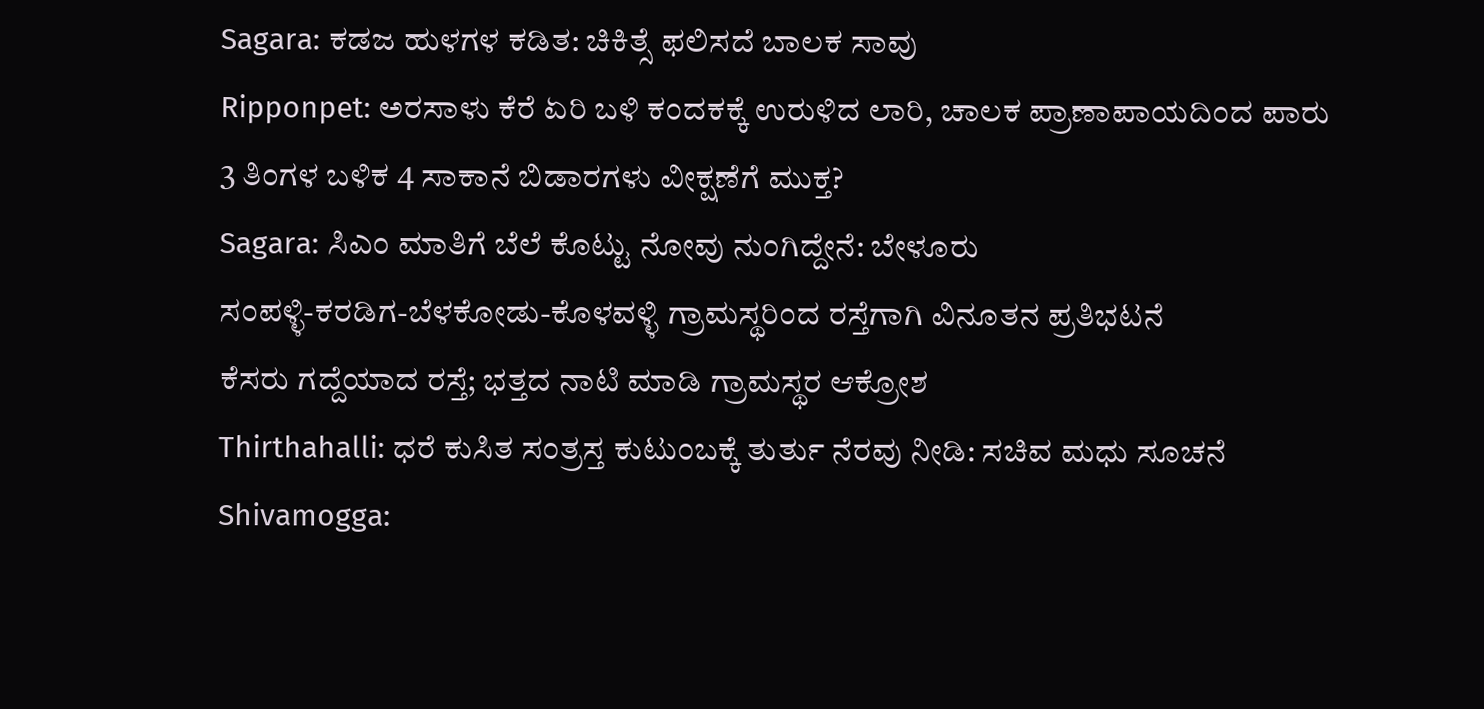Sagara: ಕಡಜ ಹುಳಗಳ ಕಡಿತ: ಚಿಕಿತ್ಸೆ ಫಲಿಸದೆ ಬಾಲಕ ಸಾವು
Ripponpet: ಅರಸಾಳು ಕೆರೆ ಏರಿ ಬಳಿ ಕಂದಕಕ್ಕೆ ಉರುಳಿದ ಲಾರಿ, ಚಾಲಕ ಪ್ರಾಣಾಪಾಯದಿಂದ ಪಾರು
3 ತಿಂಗಳ ಬಳಿಕ 4 ಸಾಕಾನೆ ಬಿಡಾರಗಳು ವೀಕ್ಷಣೆಗೆ ಮುಕ್ತ?
Sagara: ಸಿಎಂ ಮಾತಿಗೆ ಬೆಲೆ ಕೊಟ್ಟು ನೋವು ನುಂಗಿದ್ದೇನೆ: ಬೇಳೂರು
ಸಂಪಳ್ಳಿ-ಕರಡಿಗ-ಬೆಳಕೋಡು-ಕೊಳವಳ್ಳಿ ಗ್ರಾಮಸ್ಥರಿಂದ ರಸ್ತೆಗಾಗಿ ವಿನೂತನ ಪ್ರತಿಭಟನೆ
ಕೆಸರು ಗದ್ದೆಯಾದ ರಸ್ತೆ; ಭತ್ತದ ನಾಟಿ ಮಾಡಿ ಗ್ರಾಮಸ್ಥರ ಆಕ್ರೋಶ
Thirthahalli: ಧರೆ ಕುಸಿತ ಸಂತ್ರಸ್ತ ಕುಟುಂಬಕ್ಕೆ ತುರ್ತು ನೆರವು ನೀಡಿ: ಸಚಿವ ಮಧು ಸೂಚನೆ
Shivamogga: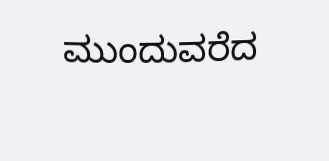ಮುಂದುವರೆದ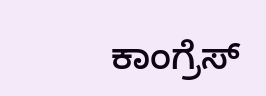ಕಾಂಗ್ರೆಸ್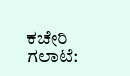ಕಚೇರಿ ಗಲಾಟೆ: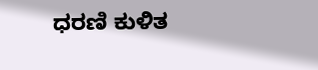ಧರಣಿ ಕುಳಿತ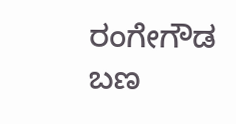ರಂಗೇಗೌಡ ಬಣ